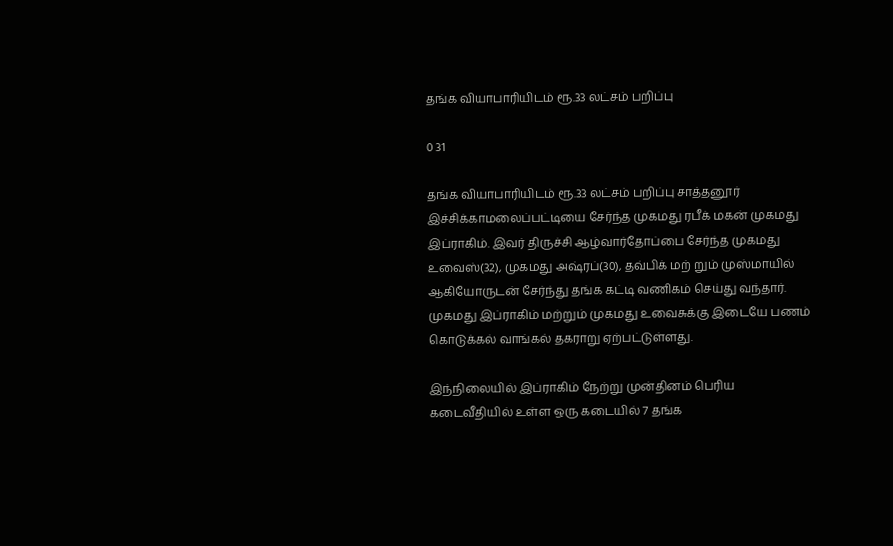தங்க வியாபாரியிடம் ரூ.33 லட்சம் பறிப்பு

0 31

தங்க வியாபாரியிடம் ரூ.33 லட்சம் பறிப்பு சாத்தனூர்   இச்சிக்காமலைப்பட்டியை சேர்ந்த முகமது ரபீக் மகன் முகமது இப்ராகிம். இவர் திருச்சி ஆழ்வார்தோப்பை சேர்ந்த முகமது உவைஸ்(32), முகமது அஷ்ரப்(30), தவ்பிக் மற் றும் முஸ்மாயில் ஆகியோருடன் சேர்ந்து தங்க கட்டி வணிகம் செய்து வந்தார். முகமது இப்ராகிம் மற்றும் முகமது உவைசுக்கு இடையே பணம் கொடுக்கல் வாங்கல் தகராறு ஏற்பட்டுள்ளது.

இந்நிலையில் இப்ராகிம் நேற்று முன்தினம் பெரிய கடைவீதியில் உள்ள ஒரு கடையில் 7 தங்க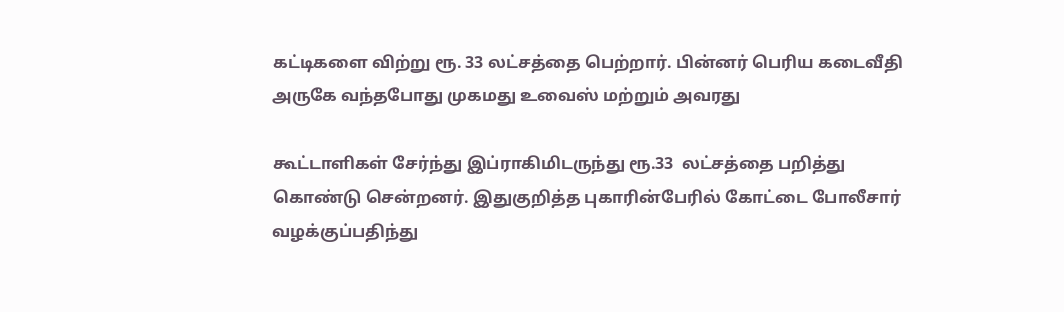கட்டிகளை விற்று ரூ. 33 லட்சத்தை பெற்றார். பின்னர் பெரிய கடைவீதி அருகே வந்தபோது முகமது உவைஸ் மற்றும் அவரது

கூட்டாளிகள் சேர்ந்து இப்ராகிமிடருந்து ரூ.33  லட்சத்தை பறித்து கொண்டு சென்றனர். இதுகுறித்த புகாரின்பேரில் கோட்டை போலீசார் வழக்குப்பதிந்து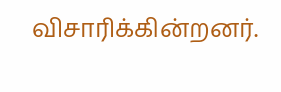விசாரிக்கின்றனர்.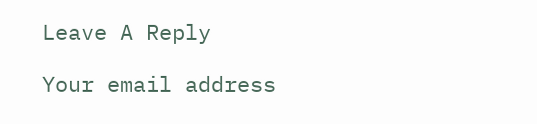Leave A Reply

Your email address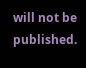will not be published.